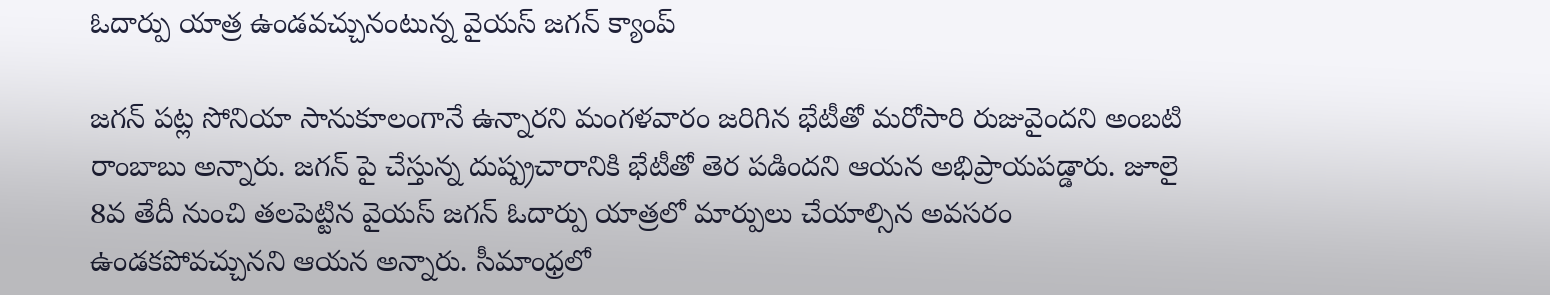ఓదార్పు యాత్ర ఉండవచ్చునంటున్న వైయస్ జగన్ క్యాంప్

జగన్ పట్ల సోనియా సానుకూలంగానే ఉన్నారని మంగళవారం జరిగిన భేటీతో మరోసారి రుజువైందని అంబటి రాంబాబు అన్నారు. జగన్ పై చేస్తున్న దుష్ప్రచారానికి భేటీతో తెర పడిందని ఆయన అభిప్రాయపడ్డారు. జూలై 8వ తేదీ నుంచి తలపెట్టిన వైయస్ జగన్ ఓదార్పు యాత్రలో మార్పులు చేయాల్సిన అవసరం ఉండకపోవచ్చునని ఆయన అన్నారు. సీమాంధ్రలో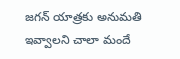జగన్ యాత్రకు అనుమతి ఇవ్వాలని చాలా మందే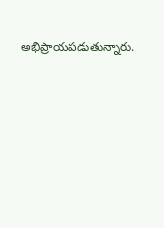అభిప్రాయపడుతున్నారు.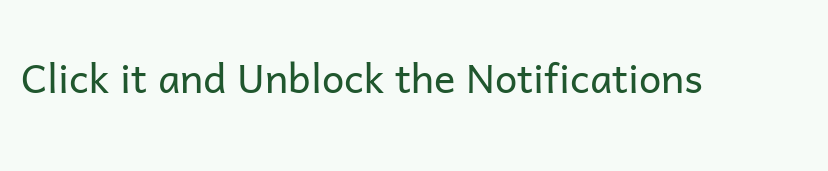Click it and Unblock the Notifications